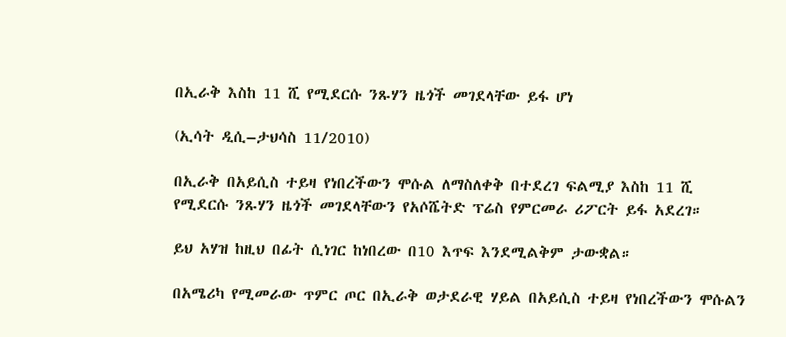በኢራቅ እስከ 11 ሺ የሚደርሱ ንጹሃን ዜጎች መገደላቸው ይፋ ሆነ

(ኢሳት ዲሲ–ታህሳስ 11/2010)

በኢራቅ በአይሲስ ተይዛ የነበረችውን ሞሱል ለማስለቀቅ በተደረገ ፍልሚያ እስከ 11 ሺ የሚደርሱ ንጹሃን ዜጎች መገደላቸውን የአሶሼትድ ፕሬስ የምርመራ ሪፖርት ይፋ አደረገ።

ይህ አሃዝ ከዚህ በፊት ሲነገር ከነበረው በ10 እጥፍ እንደሚልቅም ታውቋል።

በአሜሪካ የሚመራው ጥምር ጦር በኢራቅ ወታደራዊ ሃይል በአይሲስ ተይዛ የነበረችውን ሞሱልን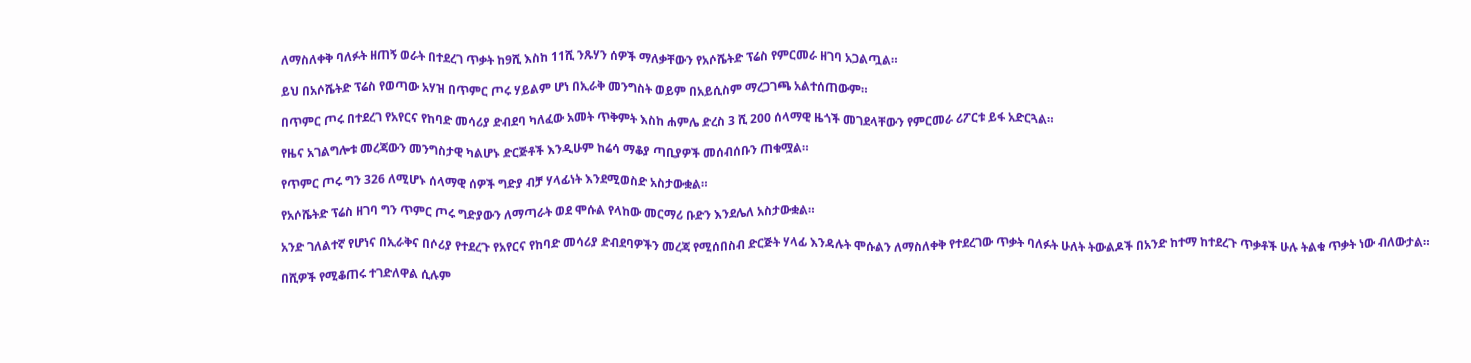ለማስለቀቅ ባለፉት ዘጠኝ ወራት በተደረገ ጥቃት ከ9ሺ እስከ 11ሺ ንጹሃን ሰዎች ማለቃቸውን የአሶሼትድ ፕሬስ የምርመራ ዘገባ አጋልጧል።

ይህ በአሶሼትድ ፕሬስ የወጣው አሃዝ በጥምር ጦሩ ሃይልም ሆነ በኢራቅ መንግስት ወይም በአይሲስም ማረጋገጫ አልተሰጠውም።

በጥምር ጦሩ በተደረገ የአየርና የከባድ መሳሪያ ድብደባ ካለፈው አመት ጥቅምት እስከ ሐምሌ ድረስ 3 ሺ 200 ሰላማዊ ዜጎች መገደላቸውን የምርመራ ሪፖርቱ ይፋ አድርጓል።

የዜና አገልግሎቱ መረጃውን መንግስታዊ ካልሆኑ ድርጅቶች እንዲሁም ከሬሳ ማቆያ ጣቢያዎች መሰብሰቡን ጠቁሟል።

የጥምር ጦሩ ግን 326 ለሚሆኑ ሰላማዊ ሰዎች ግድያ ብቻ ሃላፊነት እንደሚወስድ አስታውቋል።

የአሶሼትድ ፕሬስ ዘገባ ግን ጥምር ጦሩ ግድያውን ለማጣራት ወደ ሞሱል የላከው መርማሪ ቡድን እንደሌለ አስታውቋል።

አንድ ገለልተኛ የሆነና በኢራቅና በሶሪያ የተደረጉ የአየርና የከባድ መሳሪያ ድብደባዎችን መረጃ የሚሰበስብ ድርጅት ሃላፊ እንዳሉት ሞሱልን ለማስለቀቅ የተደረገው ጥቃት ባለፉት ሁለት ትውልዶች በአንድ ከተማ ከተደረጉ ጥቃቶች ሁሉ ትልቁ ጥቃት ነው ብለውታል።

በሺዎች የሚቆጠሩ ተገድለዋል ሲሉም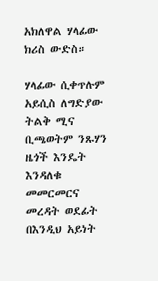አክለዋል ሃላፊው ክሪስ ውድስ።

ሃላፊው ሲቀጥሉም አይሲስ ለግድያው ትልቅ ሚና ቢጫወትም ንጹሃን ዜጎች እንዴት እንዳለቁ መመርመርና መረዳት ወደፊት በእንዲህ አይነት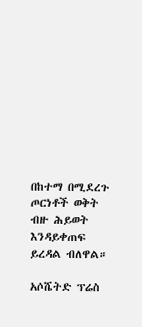በከተማ በሚደረጉ ጦርነቶች ወቅት ብዙ ሕይወት እንዳይቀጠፍ ይረዳል ብለዋል።

አሶሼትድ ፕሬስ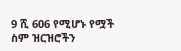9 ሺ 606 የሚሆኑ የሟች ስም ዝርዝሮችን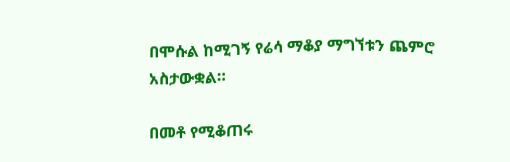በሞሱል ከሚገኝ የሬሳ ማቆያ ማግኘቱን ጨምሮ አስታውቋል።

በመቶ የሚቆጠሩ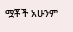ሟቾች አሁንም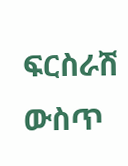ፍርስራሽ ውስጥ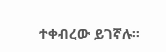ተቀብረው ይገኛሉ።